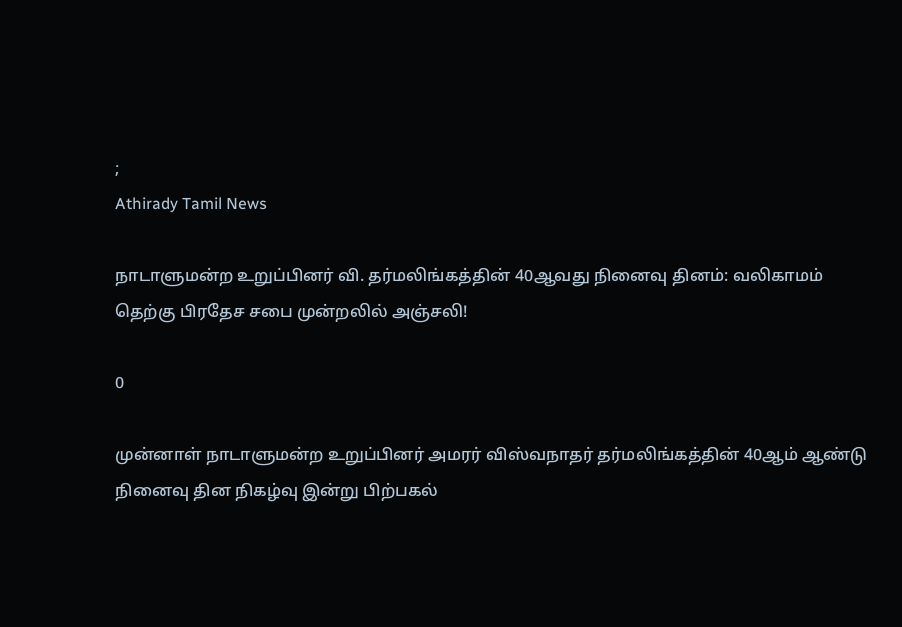;
Athirady Tamil News

நாடாளுமன்ற உறுப்பினர் வி. தர்மலிங்கத்தின் 40ஆவது நினைவு தினம்: வலிகாமம் தெற்கு பிரதேச சபை முன்றலில் அஞ்சலி!

0

முன்னாள் நாடாளுமன்ற உறுப்பினர் அமரர் விஸ்வநாதர் தர்மலிங்கத்தின் 40ஆம் ஆண்டு நினைவு தின நிகழ்வு இன்று பிற்பகல்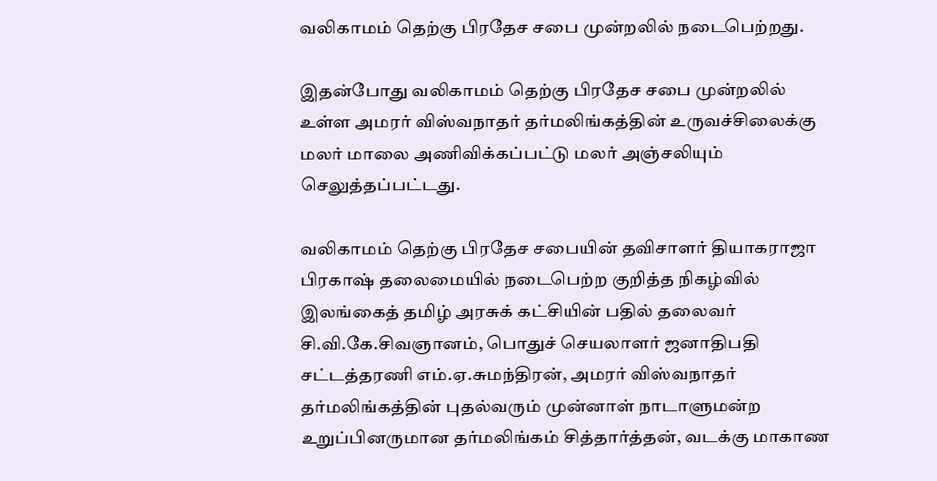வலிகாமம் தெற்கு பிரதேச சபை முன்றலில் நடைபெற்றது.

இதன்போது வலிகாமம் தெற்கு பிரதேச சபை முன்றலில் உள்ள அமரர் விஸ்வநாதர் தர்மலிங்கத்தின் உருவச்சிலைக்கு மலர் மாலை அணிவிக்கப்பட்டு மலர் அஞ்சலியும் செலுத்தப்பட்டது.

வலிகாமம் தெற்கு பிரதேச சபையின் தவிசாளர் தியாகராஜா பிரகாஷ் தலைமையில் நடைபெற்ற குறித்த நிகழ்வில் இலங்கைத் தமிழ் அரசுக் கட்சியின் பதில் தலைவர் சி.வி.கே.சிவஞானம், பொதுச் செயலாளர் ஜனாதிபதி சட்டத்தரணி எம்.ஏ.சுமந்திரன், அமரர் விஸ்வநாதர் தர்மலிங்கத்தின் புதல்வரும் முன்னாள் நாடாளுமன்ற உறுப்பினருமான தர்மலிங்கம் சித்தார்த்தன், வடக்கு மாகாண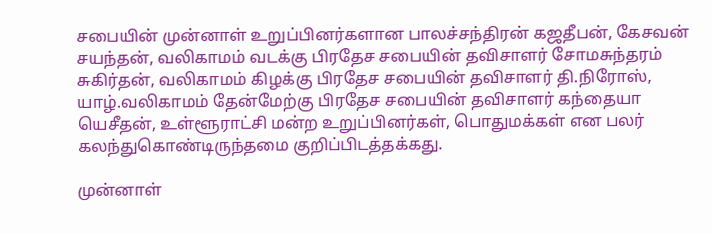சபையின் முன்னாள் உறுப்பினர்களான பாலச்சந்திரன் கஜதீபன், கேசவன் சயந்தன், வலிகாமம் வடக்கு பிரதேச சபையின் தவிசாளர் சோமசுந்தரம் சுகிர்தன், வலிகாமம் கிழக்கு பிரதேச சபையின் தவிசாளர் தி.நிரோஸ், யாழ்.வலிகாமம் தேன்மேற்கு பிரதேச சபையின் தவிசாளர் கந்தையா யெசீதன், உள்ளூராட்சி மன்ற உறுப்பினர்கள், பொதுமக்கள் என பலர் கலந்துகொண்டிருந்தமை குறிப்பிடத்தக்கது.

முன்னாள்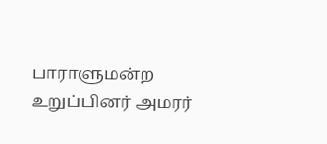பாராளுமன்ற உறுப்பினர் அமரர்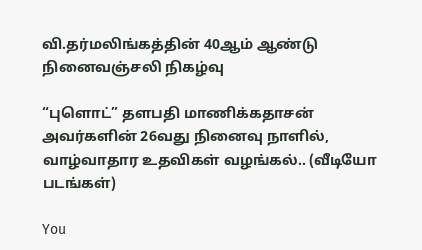வி.தர்மலிங்கத்தின் 40ஆம் ஆண்டு நினைவஞ்சலி நிகழ்வு

“புளொட்” தளபதி மாணிக்கதாசன் அவர்களின் 26வது நினைவு நாளில், வாழ்வாதார உதவிகள் வழங்கல்.. (வீடியோ படங்கள்)

You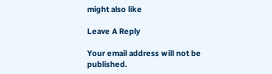might also like

Leave A Reply

Your email address will not be published.